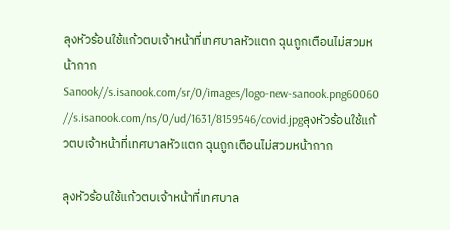ลุงหัวร้อนใช้แก้วตบเจ้าหน้าที่เทศบาลหัวแตก ฉุนถูกเตือนไม่สวมหน้ากาก
Sanook//s.isanook.com/sr/0/images/logo-new-sanook.png60060
//s.isanook.com/ns/0/ud/1631/8159546/covid.jpgลุงหัวร้อนใช้แก้วตบเจ้าหน้าที่เทศบาลหัวแตก ฉุนถูกเตือนไม่สวมหน้ากาก

ลุงหัวร้อนใช้แก้วตบเจ้าหน้าที่เทศบาล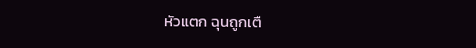หัวแตก ฉุนถูกเตื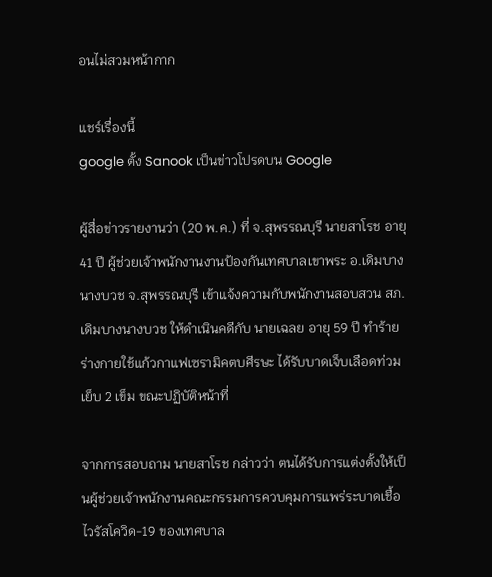อนไม่สวมหน้ากาก

แชร์เรื่องนี้
google ตั้ง Sanook เป็นข่าวโปรดบน Google

ผู้สื่อข่าวรายงานว่า (20 พ.ค.) ที่ จ.สุพรรณบุรี นายสาโรช อายุ 41 ปี ผู้ช่วยเจ้าพนักงานงานป้องกันเทศบาลเขาพระ อ.เดิมบางนางบวช จ.สุพรรณบุรี เข้าแจ้งความกับพนักงานสอบสวน สภ.เดิมบางนางบวช ให้ดำเนินคดีกับ นายเฉลย อายุ 59 ปี ทำร้ายร่างกายใช้แก้วกาแฟเซรามิคตบศีรษะ ได้รับบาดเจ็บเลือดท่วม เย็บ 2 เข็ม ขณะปฏิบัติหน้าที่

จากการสอบถาม นายสาโรช กล่าวว่า ตนได้รับการแต่งตั้งให้เป็นผู้ช่วยเจ้าพนักงานคณะกรรมการควบคุมการแพร่ระบาดเชื้อไวรัสโควิด-19 ของเทศบาล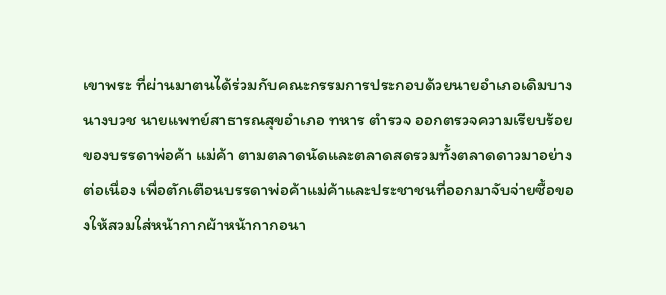เขาพระ ที่ผ่านมาตนได้ร่วมกับคณะกรรมการประกอบด้วยนายอำเภอเดิมบางนางบวช นายแพทย์สาธารณสุขอำเภอ ทหาร ตำรวจ ออกตรวจความเรียบร้อยของบรรดาพ่อค้า แม่ค้า ตามตลาดนัดและตลาดสดรวมทั้งตลาดดาวมาอย่างต่อเนื่อง เพื่อตักเตือนบรรดาพ่อค้าแม่ค้าและประชาชนที่ออกมาจับจ่ายซื้อของให้สวมใส่หน้ากากผ้าหน้ากากอนา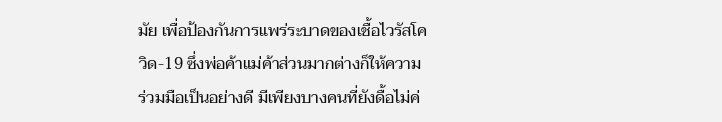มัย เพื่อป้องกันการแพร่ระบาดของเชื้อไวรัสโควิด-19 ซึ่งพ่อค้าแม่ค้าส่วนมากต่างก็ให้ความร่วมมือเป็นอย่างดี มีเพียงบางคนที่ยังดื้อไม่ค่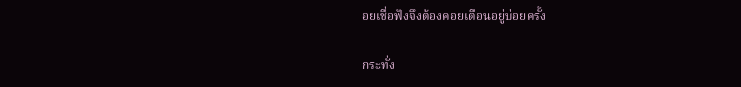อยเชื่อฟังจึงต้องคอยเตือนอยู่บ่อยครั้ง

กระทั่ง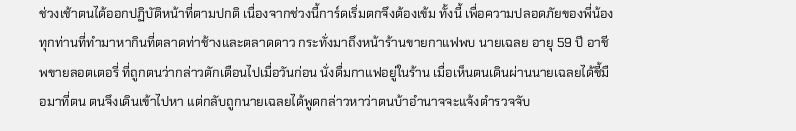ช่วงเช้าตนได้ออกปฏิบัติหน้าที่ตามปกติ เนื่องจากช่วงนี้การ์ดเริ่มตกจึงต้องเข้ม ทั้งนี้ เพื่อความปลอดภัยของพี่น้องทุกท่านที่ทำมาหากินที่ตลาดท่าช้างและตลาดดาว กระทั่งมาถึงหน้าร้านขายกาแฟพบ นายเฉลย อายุ 59 ปี อาชีพขายลอตเตอรี่ ที่ถูกตนว่ากล่าวตักเตือนไปเมื่อวันก่อน นั่งดื่มกาแฟอยู่ในร้าน เมื่อเห็นตนเดินผ่านนายเฉลยได้ชี้มือมาที่ตน ตนจึงเดินเข้าไปหา แต่กลับถูกนายเฉลยได้พูดกล่าวหาว่าตนบ้าอำนาจจะแจ้งตำรวจจับ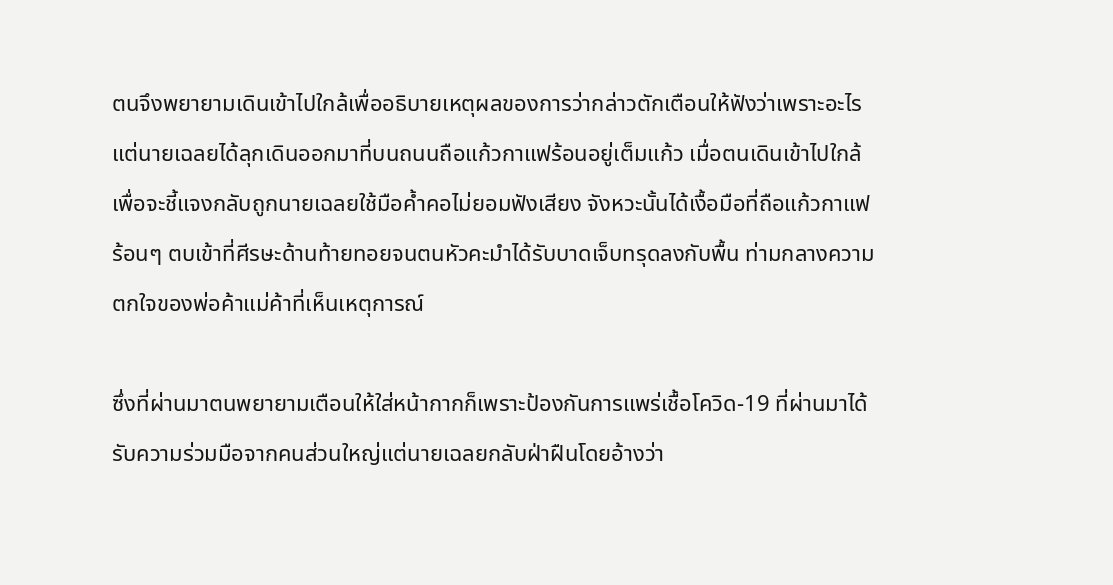ตนจึงพยายามเดินเข้าไปใกล้เพื่ออธิบายเหตุผลของการว่ากล่าวตักเตือนให้ฟังว่าเพราะอะไร แต่นายเฉลยได้ลุกเดินออกมาที่บนถนนถือแก้วกาแฟร้อนอยู่เต็มแก้ว เมื่อตนเดินเข้าไปใกล้เพื่อจะชี้แจงกลับถูกนายเฉลยใช้มือค้ำคอไม่ยอมฟังเสียง จังหวะนั้นได้เงื้อมือที่ถือแก้วกาแฟร้อนๆ ตบเข้าที่ศีรษะด้านท้ายทอยจนตนหัวคะมำได้รับบาดเจ็บทรุดลงกับพื้น ท่ามกลางความตกใจของพ่อค้าแม่ค้าที่เห็นเหตุการณ์

ซึ่งที่ผ่านมาตนพยายามเตือนให้ใส่หน้ากากก็เพราะป้องกันการแพร่เชื้อโควิด-19 ที่ผ่านมาได้รับความร่วมมือจากคนส่วนใหญ่แต่นายเฉลยกลับฝ่าฝืนโดยอ้างว่า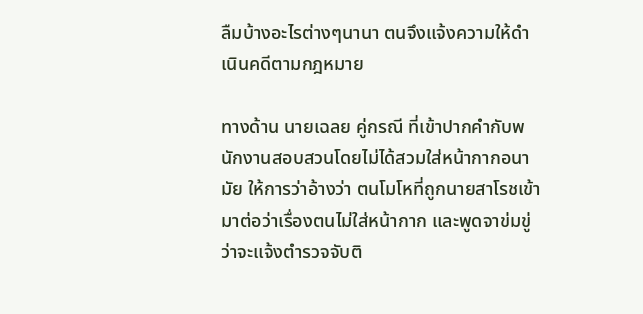ลืมบ้างอะไรต่างๆนานา ตนจึงแจ้งความให้ดำเนินคดีตามกฎหมาย

ทางด้าน นายเฉลย คู่กรณี ที่เข้าปากคำกับพนักงานสอบสวนโดยไม่ได้สวมใส่หน้ากากอนามัย ให้การว่าอ้างว่า ตนโมโหที่ถูกนายสาโรชเข้ามาต่อว่าเรื่องตนไม่ใส่หน้ากาก และพูดจาข่มขู่ว่าจะแจ้งตำรวจจับติ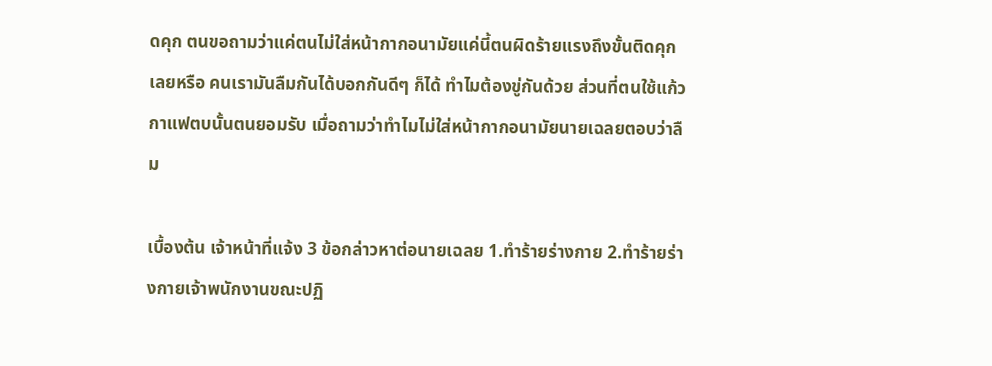ดคุก ตนขอถามว่าแค่ตนไม่ใส่หน้ากากอนามัยแค่นี้ตนผิดร้ายแรงถึงขั้นติดคุกเลยหรือ คนเรามันลืมกันได้บอกกันดีๆ ก็ได้ ทำไมต้องขู่กันด้วย ส่วนที่ตนใช้แก้วกาแฟตบนั้นตนยอมรับ เมื่อถามว่าทำไมไม่ใส่หน้ากากอนามัยนายเฉลยตอบว่าลืม

เบื้องต้น เจ้าหน้าที่แจ้ง 3 ข้อกล่าวหาต่อนายเฉลย 1.ทำร้ายร่างกาย 2.ทำร้ายร่างกายเจ้าพนักงานขณะปฏิ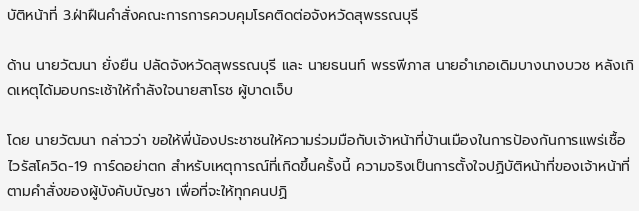บัติหน้าที่ 3.ฝ่าฝืนคำสั่งคณะการการควบคุมโรคติดต่อจังหวัดสุพรรณบุรี

ด้าน นายวัฒนา ยั่งยืน ปลัดจังหวัดสุพรรณบุรี และ นายธนนท์ พรรพีภาส นายอำเภอเดิมบางนางบวช หลังเกิดเหตุได้มอบกระเช้าให้กำลังใจนายสาโรช ผู้บาดเจ็บ

โดย นายวัฒนา กล่าวว่า ขอให้พี่น้องประชาชนให้ความร่วมมือกับเจ้าหน้าที่บ้านเมืองในการป้องกันการแพร่เชื้อไวรัสโควิด-19 การ์ดอย่าตก สำหรับเหตุการณ์ที่เกิดขึ้นครั้งนี้ ความจริงเป็นการตั้งใจปฏิบัติหน้าที่ของเจ้าหน้าที่ตามคำสั่งของผู้บังคับบัญชา เพื่อที่จะให้ทุกคนปฏิ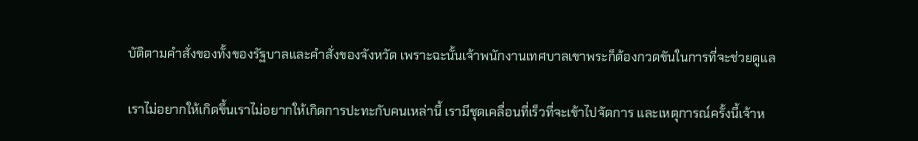บัติตามคำสั่งของทั้งของรัฐบาลและคำสั่งของจังหวัด เพราะฉะนั้นเจ้าพนักงานเทศบาลเขาพระก็ต้องกวดขันในการที่จะช่วยดูแล

เราไม่อยากให้เกิดขึ้นเราไม่อยากให้เกิดการปะทะกับคนเหล่านี้ เรามีชุดเคลื่อนที่เร็วที่จะเข้าไปจัดการ และเหตุการณ์ครั้งนี้เจ้าห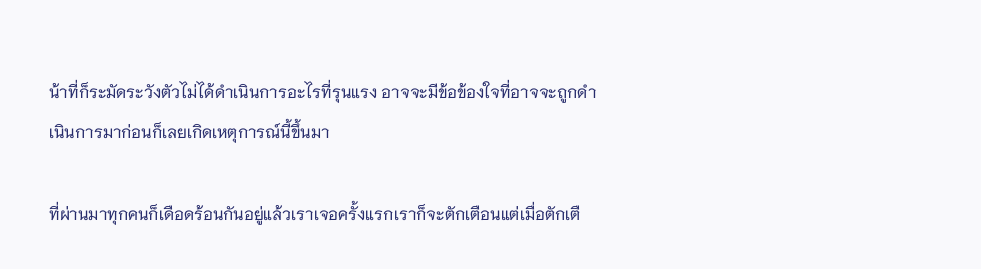น้าที่ก็ระมัดระวังตัวไม่ได้ดำเนินการอะไรที่รุนแรง อาจจะมีข้อข้องใจที่อาจจะถูกดำเนินการมาก่อนก็เลยเกิดเหตุการณ์นี้ขึ้นมา

ที่ผ่านมาทุกคนก็เดือดร้อนกันอยู่แล้วเราเจอครั้งแรกเราก็จะตักเตือนแต่เมื่อตักเตื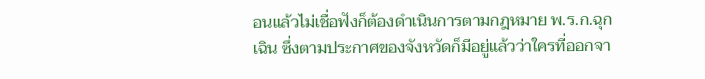อนแล้วไม่เชื่อฟังก็ต้องดำเนินการตามกฎหมาย พ.ร.ก.ฉุกเฉิน ซึ่งตามประกาศของจังหวัดก็มีอยู่แล้วว่าใครที่ออกจา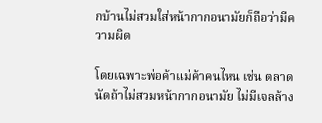กบ้านไม่สวมใส่หน้ากากอนามัยก็ถือว่ามีความผิด

โดยเฉพาะพ่อค้าแม่ค้าคนไหน เช่น ตลาดนัดถ้าไม่สวมหน้ากากอนามัย ไม่มีเจลล้าง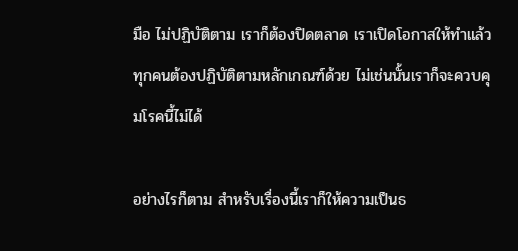มือ ไม่ปฏิบัติตาม เราก็ต้องปิดตลาด เราเปิดโอกาสให้ทำแล้วทุกคนต้องปฏิบัติตามหลักเกณฑ์ด้วย ไม่เช่นนั้นเราก็จะควบคุมโรคนี้ไม่ได้

อย่างไรก็ตาม สำหรับเรื่องนี้เราก็ให้ความเป็นธ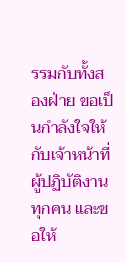รรมกับทั้งสองฝ่าย ขอเป็นกำลังใจให้กับเจ้าหน้าที่ผู้ปฏิบัติงานทุกคน และขอให้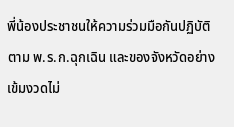พี่น้องประชาชนให้ความร่วมมือกันปฏิบัติตาม พ.ร.ก.ฉุกเฉิน และของจังหวัดอย่างเข้มงวดไม่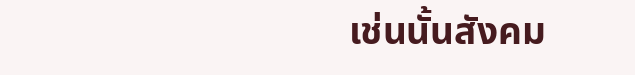เช่นนั้นสังคม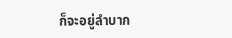ก็จะอยู่ลำบาก